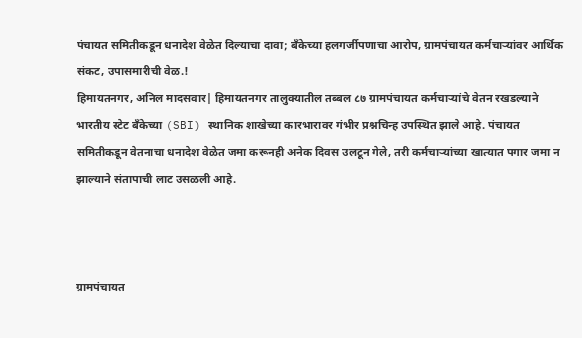पंचायत समितीकडून धनादेश वेळेत दिल्याचा दावा; बँकेच्या हलगर्जीपणाचा आरोप, ग्रामपंचायत कर्मचाऱ्यांवर आर्थिक संकट, उपासमारीची वेळ.!
हिमायतनगर, अनिल मादसवार| हिमायतनगर तालुक्यातील तब्बल ८७ ग्रामपंचायत कर्मचाऱ्यांचे वेतन रखडल्याने भारतीय स्टेट बँकेच्या (SBI) स्थानिक शाखेच्या कारभारावर गंभीर प्रश्नचिन्ह उपस्थित झाले आहे. पंचायत समितीकडून वेतनाचा धनादेश वेळेत जमा करूनही अनेक दिवस उलटून गेले, तरी कर्मचाऱ्यांच्या खात्यात पगार जमा न झाल्याने संतापाची लाट उसळली आहे.



ग्रामपंचायत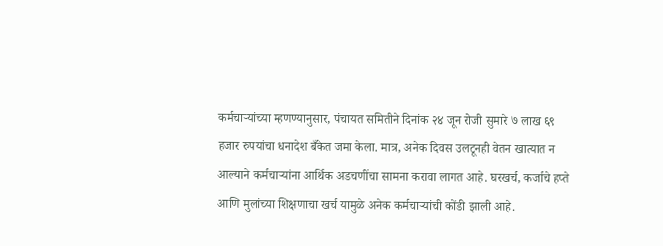कर्मचाऱ्यांच्या म्हणण्यानुसार, पंचायत समितीने दिनांक २४ जून रोजी सुमारे ७ लाख ६९ हजार रुपयांचा धनादेश बँकेत जमा केला. मात्र, अनेक दिवस उलटूनही वेतन खात्यात न आल्याने कर्मचाऱ्यांना आर्थिक अडचणींचा सामना करावा लागत आहे. घरखर्च, कर्जाचे हप्ते आणि मुलांच्या शिक्षणाचा खर्च यामुळे अनेक कर्मचाऱ्यांची कोंडी झाली आहे.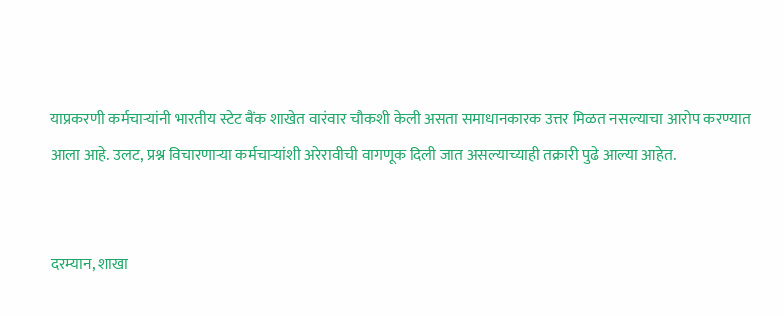याप्रकरणी कर्मचाऱ्यांनी भारतीय स्टेट बैंक शाखेत वारंवार चौकशी केली असता समाधानकारक उत्तर मिळत नसल्याचा आरोप करण्यात आला आहे. उलट, प्रश्न विचारणाऱ्या कर्मचाऱ्यांशी अरेरावीची वागणूक दिली जात असल्याच्याही तक्रारी पुढे आल्या आहेत.


दरम्यान, शाखा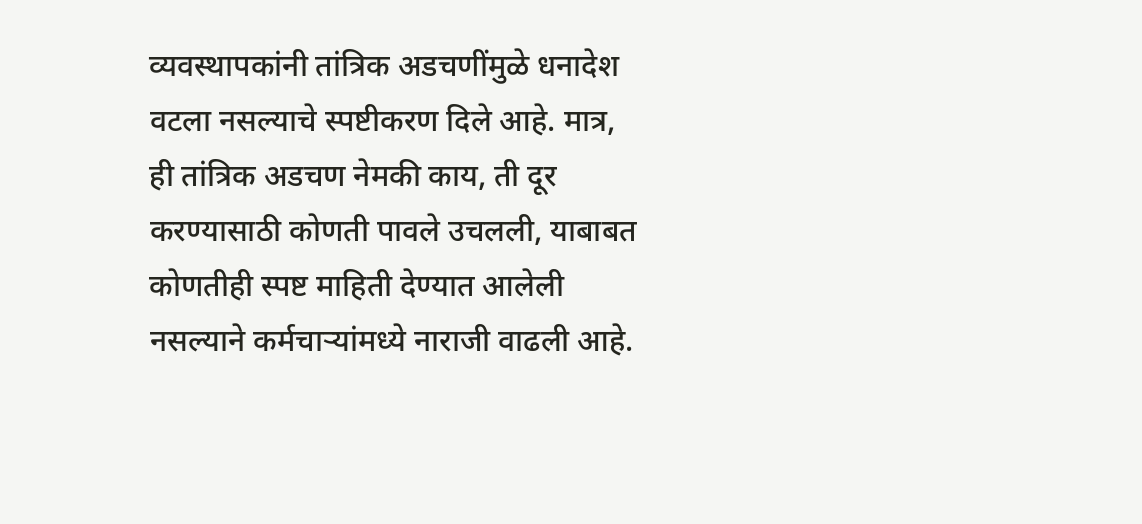व्यवस्थापकांनी तांत्रिक अडचणींमुळे धनादेश वटला नसल्याचे स्पष्टीकरण दिले आहे. मात्र, ही तांत्रिक अडचण नेमकी काय, ती दूर करण्यासाठी कोणती पावले उचलली, याबाबत कोणतीही स्पष्ट माहिती देण्यात आलेली नसल्याने कर्मचाऱ्यांमध्ये नाराजी वाढली आहे.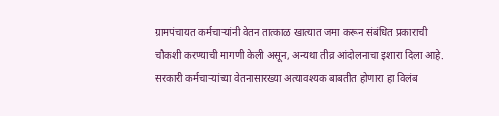ग्रामपंचायत कर्मचाऱ्यांनी वेतन तात्काळ खात्यात जमा करून संबंधित प्रकाराची चौकशी करण्याची मागणी केली असून, अन्यथा तीव्र आंदोलनाचा इशारा दिला आहे. सरकारी कर्मचाऱ्यांच्या वेतनासारख्या अत्यावश्यक बाबतीत होणारा हा विलंब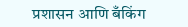प्रशासन आणि बँकिंग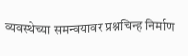व्यवस्थेच्या समन्वयावर प्रश्नचिन्ह निर्माण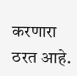करणारा ठरत आहे.